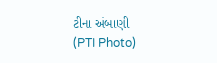ટીના અંબાણી
(PTI Photo)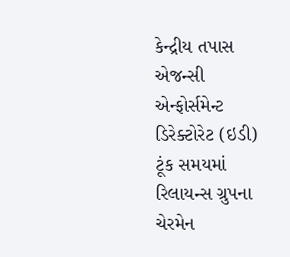કેન્દ્રીય તપાસ એજન્સી એન્ફોર્સમેન્ટ ડિરેક્ટોરેટ (ઇડી) ટૂંક સમયમાં રિલાયન્સ ગ્રુપના ચેરમેન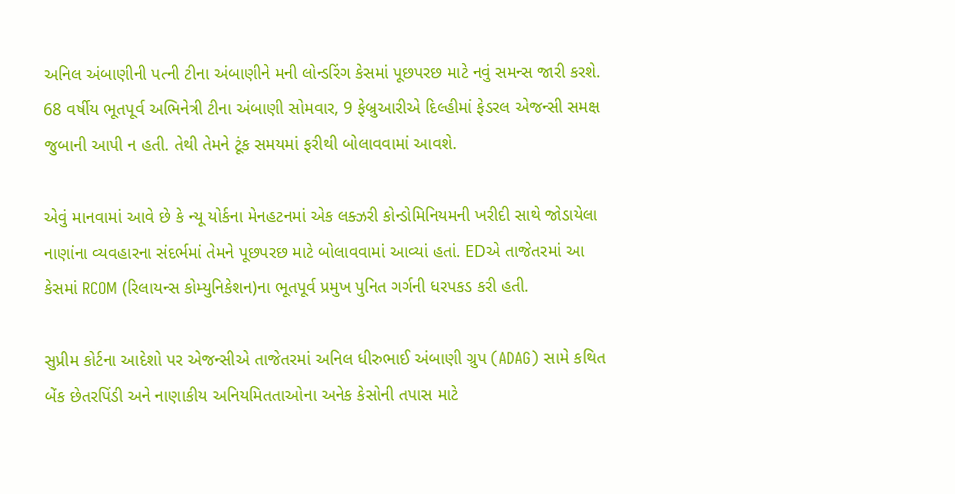અનિલ અંબાણીની પત્ની ટીના અંબાણીને મની લોન્ડરિંગ કેસમાં પૂછપરછ માટે નવું સમન્સ જારી કરશે. 68 વર્ષીય ભૂતપૂર્વ અભિનેત્રી ટીના અંબાણી સોમવાર, 9 ફેબ્રુઆરીએ દિલ્હીમાં ફેડરલ એજન્સી સમક્ષ જુબાની આપી ન હતી. તેથી તેમને ટૂંક સમયમાં ફરીથી બોલાવવામાં આવશે.

એવું માનવામાં આવે છે કે ન્યૂ યોર્કના મેનહટનમાં એક લક્ઝરી કોન્ડોમિનિયમની ખરીદી સાથે જોડાયેલા નાણાંના વ્યવહારના સંદર્ભમાં તેમને પૂછપરછ માટે બોલાવવામાં આવ્યાં હતાં. EDએ તાજેતરમાં આ કેસમાં RCOM (રિલાયન્સ કોમ્યુનિકેશન)ના ભૂતપૂર્વ પ્રમુખ પુનિત ગર્ગની ધરપકડ કરી હતી.

સુપ્રીમ કોર્ટના આદેશો પર એજન્સીએ તાજેતરમાં અનિલ ધીરુભાઈ અંબાણી ગ્રુપ (ADAG) સામે કથિત બેંક છેતરપિંડી અને નાણાકીય અનિયમિતતાઓના અનેક કેસોની તપાસ માટે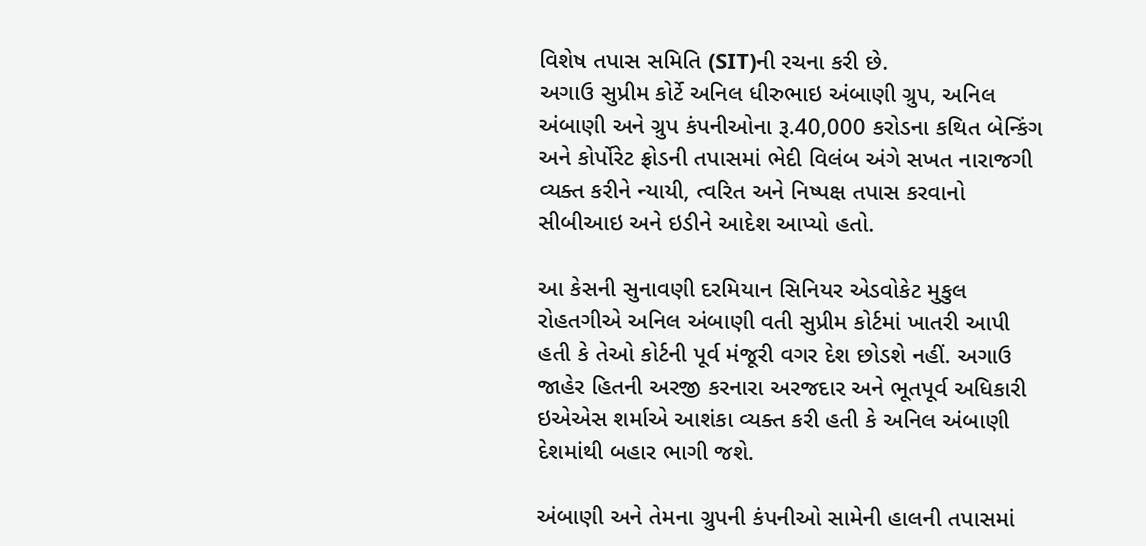વિશેષ તપાસ સમિતિ (SIT)ની રચના કરી છે.
અગાઉ સુપ્રીમ કોર્ટે અનિલ ધીરુભાઇ અંબાણી ગ્રુપ, અનિલ અંબાણી અને ગ્રુપ કંપનીઓના રૂ.40,000 કરોડના કથિત બેન્કિંગ અને કોર્પોરેટ ફ્રોડની તપાસમાં ભેદી વિલંબ અંગે સખત નારાજગી વ્યક્ત કરીને ન્યાયી, ત્વરિત અને નિષ્પક્ષ તપાસ કરવાનો સીબીઆઇ અને ઇડીને આદેશ આપ્યો હતો.

આ કેસની સુનાવણી દરમિયાન સિનિયર એડવોકેટ મુકુલ રોહતગીએ અનિલ અંબાણી વતી સુપ્રીમ કોર્ટમાં ખાતરી આપી હતી કે તેઓ કોર્ટની પૂર્વ મંજૂરી વગર દેશ છોડશે નહીં. અગાઉ જાહેર હિતની અરજી કરનારા અરજદાર અને ભૂતપૂર્વ અધિકારી ઇએએસ શર્માએ આશંકા વ્યક્ત કરી હતી કે અનિલ અંબાણી દેશમાંથી બહાર ભાગી જશે.

અંબાણી અને તેમના ગ્રુપની કંપનીઓ સામેની હાલની તપાસમાં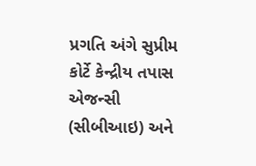પ્રગતિ અંગે સુપ્રીમ કોર્ટે કેન્દ્રીય તપાસ એજન્સી (સીબીઆઇ) અને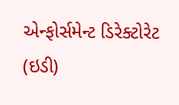એન્ફોર્સમેન્ટ ડિરેક્ટોરેટ (ઇડી)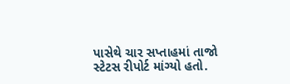પાસેથે ચાર સપ્તાહમાં તાજો સ્ટેટસ રીપોર્ટ માંગ્યો હતો.